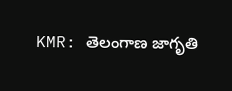KMR: తెలంగాణ జాగృతి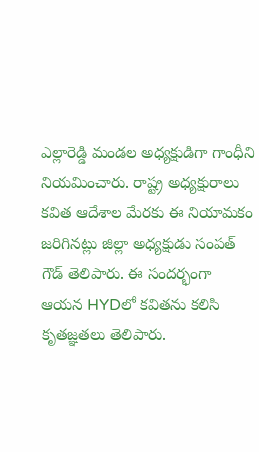ఎల్లారెడ్డి మండల అధ్యక్షుడిగా గాంధీని నియమించారు. రాష్ట్ర అధ్యక్షురాలు కవిత ఆదేశాల మేరకు ఈ నియామకం జరిగినట్లు జిల్లా అధ్యక్షుడు సంపత్ గౌడ్ తెలిపారు. ఈ సందర్భంగా ఆయన HYDలో కవితను కలిసి కృతజ్ఞతలు తెలిపారు.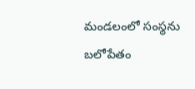మండలంలో సంస్థను బలోపేతం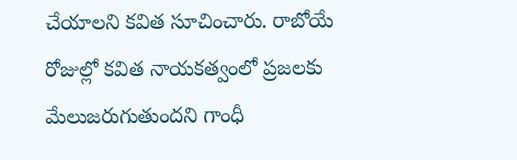చేయాలని కవిత సూచించారు. రాబోయే రోజుల్లో కవిత నాయకత్వంలో ప్రజలకు మేలుజరుగుతుందని గాంధీ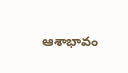ఆశాభావం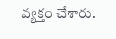వ్యక్తం చేశారు.